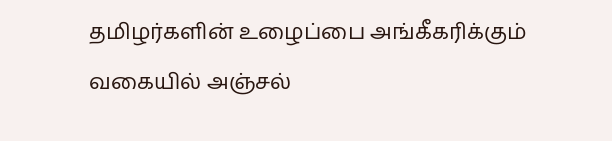தமிழர்களின் உழைப்பை அங்கீகரிக்கும் வகையில் அஞ்சல்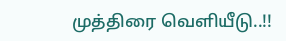முத்திரை வெளியீடு..!!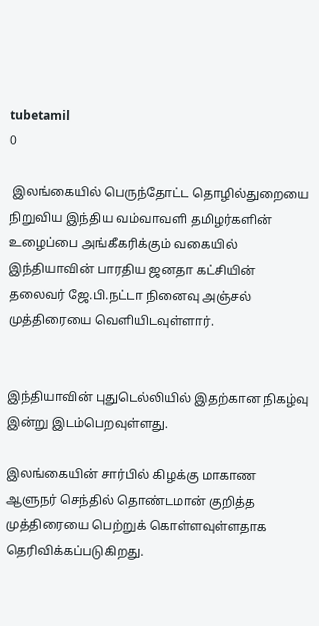tubetamil
0

 இலங்கையில் பெருந்தோட்ட தொழில்துறையை நிறுவிய இந்திய வம்வாவளி தமிழர்களின் உழைப்பை அங்கீகரிக்கும் வகையில் இந்தியாவின் பாரதிய ஜனதா கட்சியின் தலைவர் ஜே.பி.நட்டா நினைவு அஞ்சல் முத்திரையை வெளியிடவுள்ளார்.


இந்தியாவின் புதுடெல்லியில் இதற்கான நிகழ்வு இன்று இடம்பெறவுள்ளது.

இலங்கையின் சார்பில் கிழக்கு மாகாண ஆளுநர் செந்தில் தொண்டமான் குறித்த முத்திரையை பெற்றுக் கொள்ளவுள்ளதாக தெரிவிக்கப்படுகிறது.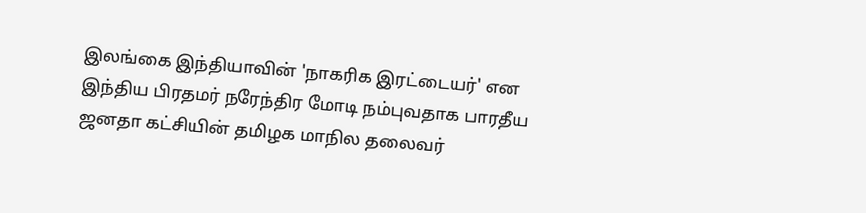இலங்கை இந்தியாவின் 'நாகரிக இரட்டையர்' என இந்திய பிரதமர் நரேந்திர மோடி நம்புவதாக பாரதீய ஜனதா கட்சியின் தமிழக மாநில தலைவர்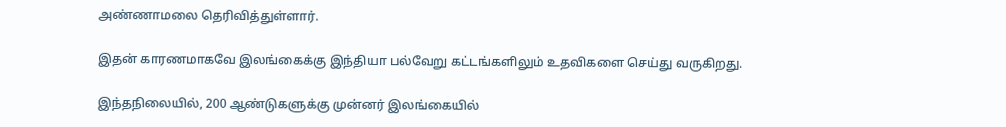அண்ணாமலை தெரிவித்துள்ளார்.

இதன் காரணமாகவே இலங்கைக்கு இந்தியா பல்வேறு கட்டங்களிலும் உதவிகளை செய்து வருகிறது.

இந்தநிலையில், 200 ஆண்டுகளுக்கு முன்னர் இலங்கையில்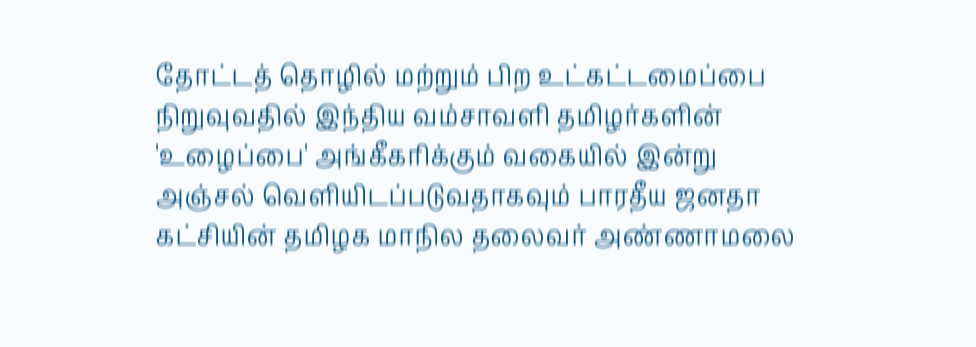தோட்டத் தொழில் மற்றும் பிற உட்கட்டமைப்பை நிறுவுவதில் இந்திய வம்சாவளி தமிழர்களின் 'உழைப்பை' அங்கீகரிக்கும் வகையில் இன்று அஞ்சல் வெளியிடப்படுவதாகவும் பாரதீய ஜனதா கட்சியின் தமிழக மாநில தலைவர் அண்ணாமலை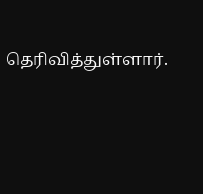தெரிவித்துள்ளார்.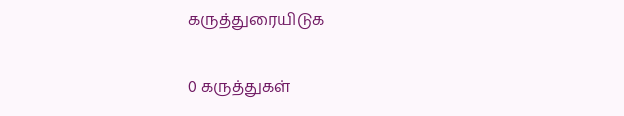கருத்துரையிடுக

0 கருத்துகள்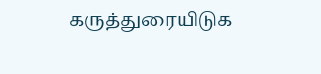கருத்துரையிடுக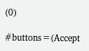(0)

#buttons=(Accept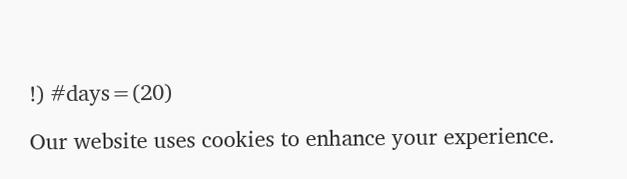!) #days=(20)

Our website uses cookies to enhance your experience.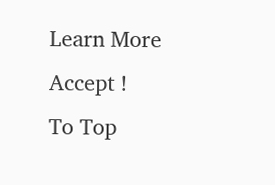Learn More
Accept !
To Top